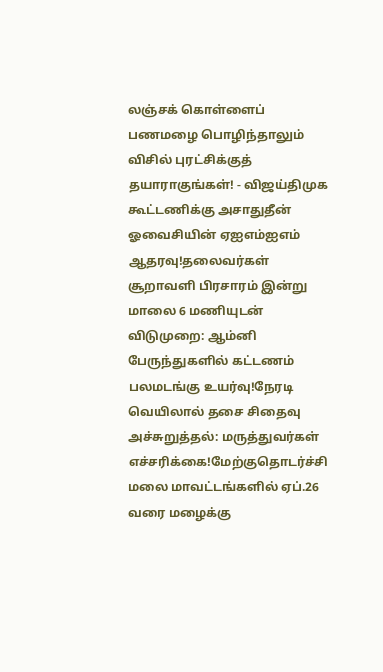லஞ்சக் கொள்ளைப் பணமழை பொழிந்தாலும் விசில் புரட்சிக்குத் தயாராகுங்கள்! - விஜய்திமுக கூட்டணிக்கு அசாதுதீன் ஓவைசியின் ஏஐஎம்ஐஎம் ஆதரவு!தலைவர்கள் சூறாவளி பிரசாரம் இன்று மாலை 6 மணியுடன் விடுமுறை: ஆம்னி பேருந்துகளில் கட்டணம் பலமடங்கு உயர்வு!நேரடி வெயிலால் தசை சிதைவு அச்சுறுத்தல்: மருத்துவர்கள் எச்சரிக்கை!மேற்குதொடர்ச்சி மலை மாவட்டங்களில் ஏப்.26 வரை மழைக்கு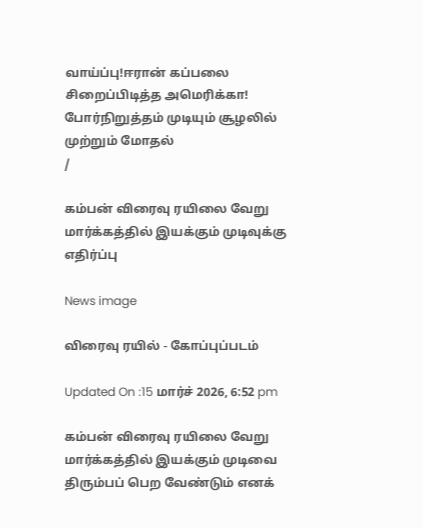வாய்ப்பு!ஈரான் கப்பலை சிறைப்பிடித்த அமெரிக்கா! போர்நிறுத்தம் முடியும் சூழலில் முற்றும் மோதல்
/

கம்பன் விரைவு ரயிலை வேறு மார்க்கத்தில் இயக்கும் முடிவுக்கு எதிர்ப்பு

News image

விரைவு ரயில் - கோப்புப்படம்

Updated On :15 மார்ச் 2026, 6:52 pm

கம்பன் விரைவு ரயிலை வேறு மார்க்கத்தில் இயக்கும் முடிவை திரும்பப் பெற வேண்டும் எனக்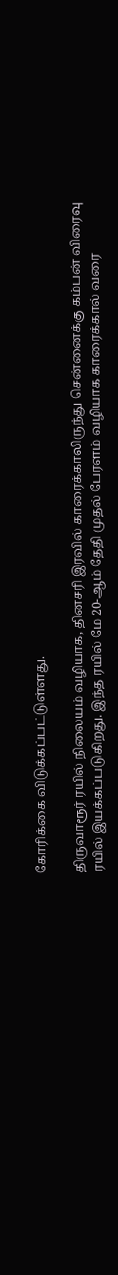கோரிக்கை விடுக்கப்பட்டுள்ளது.

திருவாரூர் ரயில் நிலையம் வழியாக, தினசரி இரவில் காரைக்காலிருந்து சென்னைக்கு கம்பன் விரைவு ரயில் இயக்கப்படுகிறது. இந்த ரயில் மே 20-ஆம் தேதி முதல் பேரளம் வழியாக காரைக்கால் வரை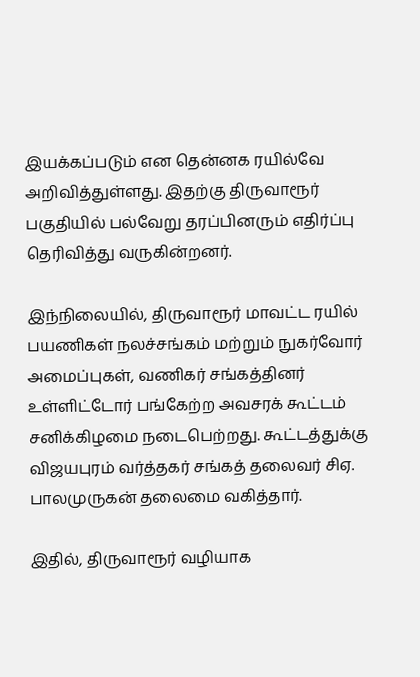இயக்கப்படும் என தென்னக ரயில்வே அறிவித்துள்ளது. இதற்கு திருவாரூர் பகுதியில் பல்வேறு தரப்பினரும் எதிர்ப்பு தெரிவித்து வருகின்றனர்.

இந்நிலையில், திருவாரூர் மாவட்ட ரயில் பயணிகள் நலச்சங்கம் மற்றும் நுகர்வோர் அமைப்புகள், வணிகர் சங்கத்தினர் உள்ளிட்டோர் பங்கேற்ற அவசரக் கூட்டம் சனிக்கிழமை நடைபெற்றது. கூட்டத்துக்கு விஜயபுரம் வர்த்தகர் சங்கத் தலைவர் சிஏ. பாலமுருகன் தலைமை வகித்தார்.

இதில், திருவாரூர் வழியாக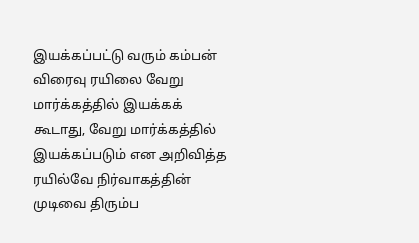இயக்கப்பட்டு வரும் கம்பன் விரைவு ரயிலை வேறு மார்க்கத்தில் இயக்கக் கூடாது, வேறு மார்க்கத்தில் இயக்கப்படும் என அறிவித்த ரயில்வே நிர்வாகத்தின் முடிவை திரும்ப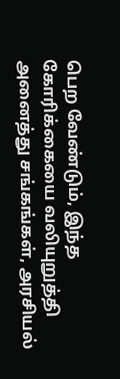பெற வேண்டும், இந்த கோரிக்கையை வலியுறுத்தி அனைத்து சங்கங்கள், அரசியல்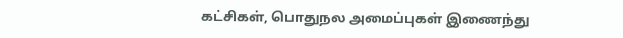கட்சிகள், பொதுநல அமைப்புகள் இணைந்து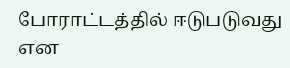போராட்டத்தில் ஈடுபடுவது என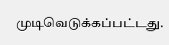முடிவெடுக்கப்பட்டது.